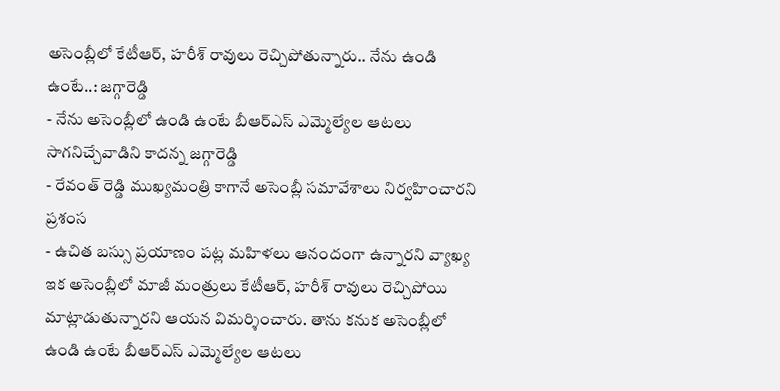అసెంబ్లీలో కేటీఆర్, హరీశ్ రావులు రెచ్చిపోతున్నారు.. నేను ఉండి ఉంటే..: జగ్గారెడ్డి
- నేను అసెంబ్లీలో ఉండి ఉంటే బీఆర్ఎస్ ఎమ్మెల్యేల ఆటలు సాగనిచ్చేవాడిని కాదన్న జగ్గారెడ్డి
- రేవంత్ రెడ్డి ముఖ్యమంత్రి కాగానే అసెంబ్లీ సమావేశాలు నిర్వహించారని ప్రశంస
- ఉచిత బస్సు ప్రయాణం పట్ల మహిళలు ఆనందంగా ఉన్నారని వ్యాఖ్య
ఇక అసెంబ్లీలో మాజీ మంత్రులు కేటీఆర్, హరీశ్ రావులు రెచ్చిపోయి మాట్లాడుతున్నారని ఆయన విమర్శించారు. తాను కనుక అసెంబ్లీలో ఉండి ఉంటే బీఆర్ఎస్ ఎమ్మెల్యేల ఆటలు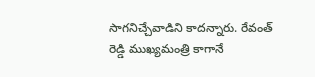సాగనిచ్చేవాడిని కాదన్నారు. రేవంత్ రెడ్డి ముఖ్యమంత్రి కాగానే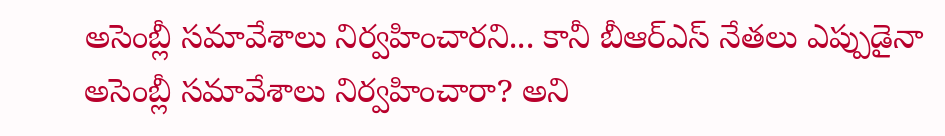అసెంబ్లీ సమావేశాలు నిర్వహించారని... కానీ బీఆర్ఎస్ నేతలు ఎప్పుడైనా అసెంబ్లీ సమావేశాలు నిర్వహించారా? అని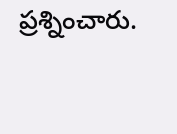ప్రశ్నించారు.